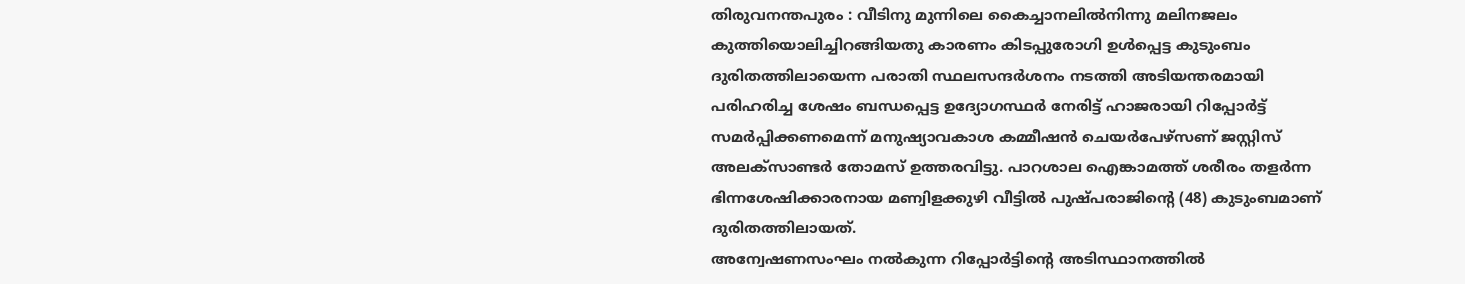തിരുവനന്തപുരം : വീടിനു മുന്നിലെ കൈച്ചാനലിൽനിന്നു മലിനജലം കുത്തിയൊലിച്ചിറങ്ങിയതു കാരണം കിടപ്പുരോഗി ഉൾപ്പെട്ട കുടുംബം ദുരിതത്തിലായെന്ന പരാതി സ്ഥലസന്ദർശനം നടത്തി അടിയന്തരമായി പരിഹരിച്ച ശേഷം ബന്ധപ്പെട്ട ഉദ്യോഗസ്ഥർ നേരിട്ട് ഹാജരായി റിപ്പോർട്ട് സമർപ്പിക്കണമെന്ന് മനുഷ്യാവകാശ കമ്മീഷൻ ചെയർപേഴ്സണ് ജസ്റ്റിസ് അലക്സാണ്ടർ തോമസ് ഉത്തരവിട്ടു. പാറശാല ഐങ്കാമത്ത് ശരീരം തളർന്ന ഭിന്നശേഷിക്കാരനായ മണ്വിളക്കുഴി വീട്ടിൽ പുഷ്പരാജിന്റെ (48) കുടുംബമാണ് ദുരിതത്തിലായത്.
അന്വേഷണസംഘം നൽകുന്ന റിപ്പോർട്ടിന്റെ അടിസ്ഥാനത്തിൽ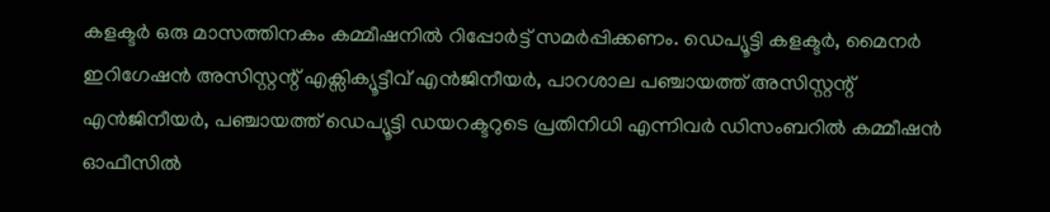കളക്ടർ ഒരു മാസത്തിനകം കമ്മീഷനിൽ റിപ്പോർട്ട് സമർപ്പിക്കണം. ഡെപ്യൂട്ടി കളക്ടർ, മൈനർ ഇറിഗേഷൻ അസിസ്റ്റന്റ് എക്സിക്യൂട്ടീവ് എൻജിനീയർ, പാറശാല പഞ്ചായത്ത് അസിസ്റ്റന്റ് എൻജിനീയർ, പഞ്ചായത്ത് ഡെപ്യൂട്ടി ഡയറക്ടറുടെ പ്രതിനിധി എന്നിവർ ഡിസംബറിൽ കമ്മീഷൻ ഓഫീസിൽ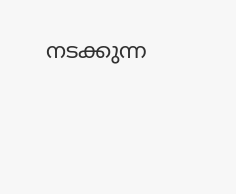നടക്കുന്ന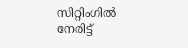സിറ്റിംഗിൽ നേരിട്ട്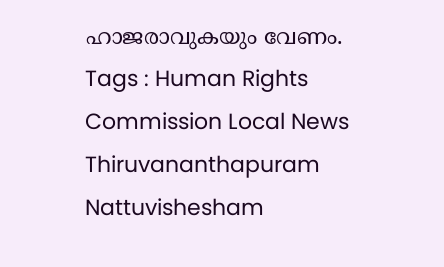ഹാജരാവുകയും വേണം.
Tags : Human Rights Commission Local News Thiruvananthapuram Nattuvishesham